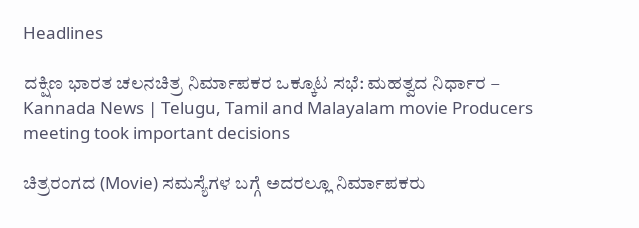Headlines

ದಕ್ಷಿಣ ಭಾರತ ಚಲನಚಿತ್ರ ನಿರ್ಮಾಪಕರ ಒಕ್ಕೂಟ ಸಭೆ: ಮಹತ್ವದ ನಿರ್ಧಾರ – Kannada News | Telugu, Tamil and Malayalam movie Producers meeting took important decisions

ಚಿತ್ರರಂಗದ (Movie) ಸಮಸ್ಯೆಗಳ ಬಗ್ಗೆ ಅದರಲ್ಲೂ ನಿರ್ಮಾಪಕರು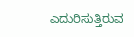ಎದುರಿಸುತ್ತಿರುವ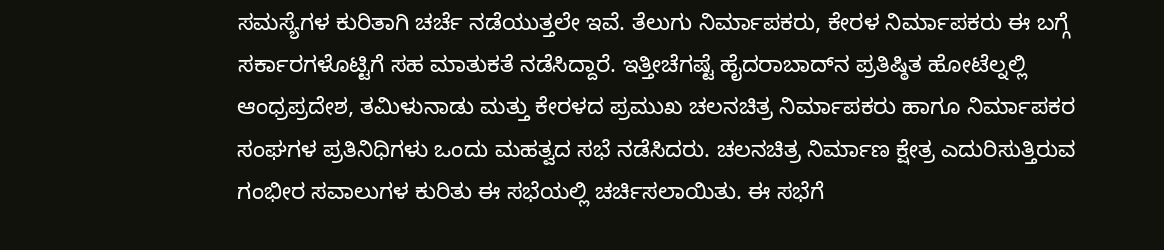ಸಮಸ್ಯೆಗಳ ಕುರಿತಾಗಿ ಚರ್ಚೆ ನಡೆಯುತ್ತಲೇ ಇವೆ. ತೆಲುಗು ನಿರ್ಮಾಪಕರು, ಕೇರಳ ನಿರ್ಮಾಪಕರು ಈ ಬಗ್ಗೆ ಸರ್ಕಾರಗಳೊಟ್ಟಿಗೆ ಸಹ ಮಾತುಕತೆ ನಡೆಸಿದ್ದಾರೆ. ಇತ್ತೀಚೆಗಷ್ಟೆ ಹೈದರಾಬಾದ್‌ನ ಪ್ರತಿಷ್ಠಿತ ಹೋಟೆಲ್ನಲ್ಲಿ ಆಂಧ್ರಪ್ರದೇಶ, ತಮಿಳುನಾಡು ಮತ್ತು ಕೇರಳದ ಪ್ರಮುಖ ಚಲನಚಿತ್ರ ನಿರ್ಮಾಪಕರು ಹಾಗೂ ನಿರ್ಮಾಪಕರ ಸಂಘಗಳ ಪ್ರತಿನಿಧಿಗಳು ಒಂದು ಮಹತ್ವದ ಸಭೆ ನಡೆಸಿದರು. ಚಲನಚಿತ್ರ ನಿರ್ಮಾಣ ಕ್ಷೇತ್ರ ಎದುರಿಸುತ್ತಿರುವ ಗಂಭೀರ ಸವಾಲುಗಳ ಕುರಿತು ಈ ಸಭೆಯಲ್ಲಿ ಚರ್ಚಿಸಲಾಯಿತು. ಈ ಸಭೆಗೆ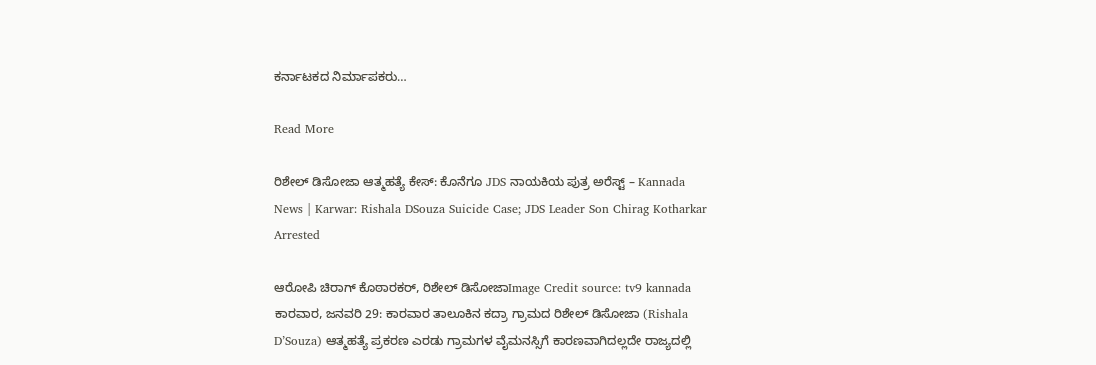ಕರ್ನಾಟಕದ ನಿರ್ಮಾಪಕರು…

Read More

ರಿಶೇಲ್ ಡಿಸೋಜಾ ಆತ್ಮಹತ್ಯೆ ಕೇಸ್: ಕೊನೆಗೂ JDS ನಾಯಕಿಯ ಪುತ್ರ ಅರೆಸ್ಟ್ – Kannada News | Karwar: Rishala DSouza Suicide Case; JDS Leader Son Chirag Kotharkar Arrested

ಆರೋಪಿ ಚಿರಾಗ್ ಕೊಠಾರಕರ್, ರಿಶೇಲ್ ಡಿಸೋಜಾImage Credit source: tv9 kannada ಕಾರವಾರ, ಜನವರಿ 29: ಕಾರವಾರ ತಾಲೂಕಿನ ಕದ್ರಾ ಗ್ರಾಮದ ರಿಶೇಲ್ ಡಿಸೋಜಾ (Rishala D’Souza) ಆತ್ಮಹತ್ಯೆ ಪ್ರಕರಣ ಎರಡು ಗ್ರಾಮಗಳ ವೈಮನಸ್ಸಿಗೆ ಕಾರಣವಾಗಿದಲ್ಲದೇ ರಾಜ್ಯದಲ್ಲಿ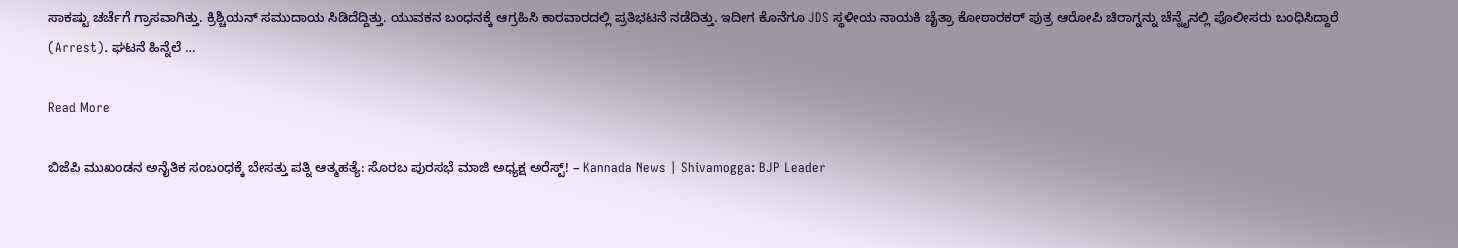ಸಾಕಷ್ಟು ಚರ್ಚೆಗೆ ಗ್ರಾಸವಾಗಿತ್ತು. ಕ್ರಿಶ್ಚಿಯನ್ ಸಮುದಾಯ ಸಿಡಿದೆದ್ದಿತ್ತು. ಯುವಕನ ಬಂಧನಕ್ಕೆ ಆಗ್ರಹಿಸಿ ಕಾರವಾರದಲ್ಲಿ ಪ್ರತಿಭಟನೆ ನಡೆದಿತ್ತು. ಇದೀಗ ಕೊನೆಗೂ JDS ಸ್ಥಳೀಯ ನಾಯಕಿ ಚೈತ್ರಾ ಕೋಠಾರಕರ್ ಪುತ್ರ ಆರೋಪಿ ಚಿರಾಗ್ನನ್ನು ಚೆನ್ನೈನಲ್ಲಿ ಪೊಲೀಸರು ಬಂಧಿಸಿದ್ದಾರೆ (Arrest). ಘಟನೆ ಹಿನ್ನೆಲೆ …

Read More

ಬಿಜೆಪಿ ಮುಖಂಡನ ಅನೈತಿಕ ಸಂಬಂಧಕ್ಕೆ ಬೇಸತ್ತು ಪತ್ನಿ ಆತ್ಮಹತ್ಯೆ: ಸೊರಬ ಪುರಸಭೆ ಮಾಜಿ ಅಧ್ಯಕ್ಷ ಅರೆಸ್ಟ್! – Kannada News | Shivamogga: BJP Leader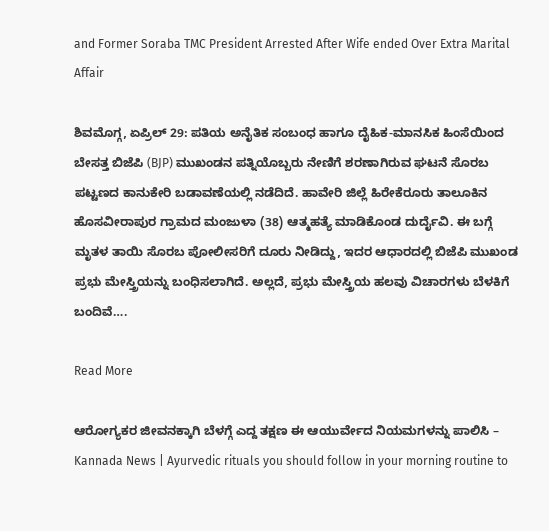and Former Soraba TMC President Arrested After Wife ended Over Extra Marital Affair

ಶಿವಮೊಗ್ಗ, ಏಪ್ರಿಲ್ 29: ಪತಿಯ ಅನೈತಿಕ ಸಂಬಂಧ ಹಾಗೂ ದೈಹಿಕ-ಮಾನಸಿಕ ಹಿಂಸೆಯಿಂದ ಬೇಸತ್ತ ಬಿಜೆಪಿ (BJP) ಮುಖಂಡನ ಪತ್ನಿಯೊಬ್ಬರು ನೇಣಿಗೆ ಶರಣಾಗಿರುವ ಘಟನೆ ಸೊರಬ ಪಟ್ಟಣದ ಕಾನುಕೇರಿ ಬಡಾವಣೆಯಲ್ಲಿ ನಡೆದಿದೆ. ಹಾವೇರಿ ಜಿಲ್ಲೆ ಹಿರೇಕೆರೂರು ತಾಲೂಕಿನ ಹೊಸವೀರಾಪುರ ಗ್ರಾಮದ ಮಂಜುಳಾ (38) ಆತ್ಮಹತ್ಯೆ ಮಾಡಿಕೊಂಡ ದುರ್ದೈವಿ. ಈ ಬಗ್ಗೆ ಮೃತಳ ತಾಯಿ ಸೊರಬ ಪೋಲೀಸರಿಗೆ ದೂರು ನೀಡಿದ್ದು, ಇದರ ಆಧಾರದಲ್ಲಿ ಬಿಜೆಪಿ ಮುಖಂಡ ಪ್ರಭು ಮೇಸ್ತ್ರಿಯನ್ನು ಬಂಧಿಸಲಾಗಿದೆ. ಅಲ್ಲದೆ, ಪ್ರಭು ಮೇಸ್ತ್ರಿಯ ಹಲವು ವಿಚಾರಗಳು ಬೆಳಕಿಗೆ ಬಂದಿವೆ….

Read More

ಆರೋಗ್ಯಕರ ಜೀವನಕ್ಕಾಗಿ ಬೆಳಗ್ಗೆ ಎದ್ದ ತಕ್ಷಣ ಈ ಆಯುರ್ವೇದ ನಿಯಮಗಳನ್ನು ಪಾಲಿಸಿ – Kannada News | Ayurvedic rituals you should follow in your morning routine to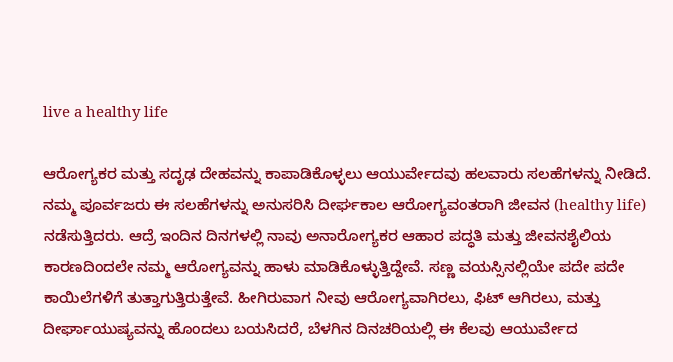live a healthy life

ಆರೋಗ್ಯಕರ ಮತ್ತು ಸದೃಢ ದೇಹವನ್ನು ಕಾಪಾಡಿಕೊಳ್ಳಲು ಆಯುರ್ವೇದವು ಹಲವಾರು ಸಲಹೆಗಳನ್ನು ನೀಡಿದೆ. ನಮ್ಮ ಪೂರ್ವಜರು ಈ ಸಲಹೆಗಳನ್ನು ಅನುಸರಿಸಿ ದೀರ್ಘಕಾಲ ಆರೋಗ್ಯವಂತರಾಗಿ ಜೀವನ (healthy life) ನಡೆಸುತ್ತಿದರು. ಆದ್ರೆ ಇಂದಿನ ದಿನಗಳಲ್ಲಿ ನಾವು ಅನಾರೋಗ್ಯಕರ ಆಹಾರ ಪದ್ಧತಿ ಮತ್ತು ಜೀವನಶೈಲಿಯ ಕಾರಣದಿಂದಲೇ ನಮ್ಮ ಆರೋಗ್ಯವನ್ನು ಹಾಳು ಮಾಡಿಕೊಳ್ಳುತ್ತಿದ್ದೇವೆ. ಸಣ್ಣ ವಯಸ್ಸಿನಲ್ಲಿಯೇ ಪದೇ ಪದೇ ಕಾಯಿಲೆಗಳಿಗೆ ತುತ್ತಾಗುತ್ತಿರುತ್ತೇವೆ. ಹೀಗಿರುವಾಗ ನೀವು ಆರೋಗ್ಯವಾಗಿರಲು, ಫಿಟ್ ಆಗಿರಲು, ಮತ್ತು ದೀರ್ಘಾಯುಷ್ಯವನ್ನು ಹೊಂದಲು ಬಯಸಿದರೆ, ಬೆಳಗಿನ ದಿನಚರಿಯಲ್ಲಿ ಈ ಕೆಲವು ಆಯುರ್ವೇದ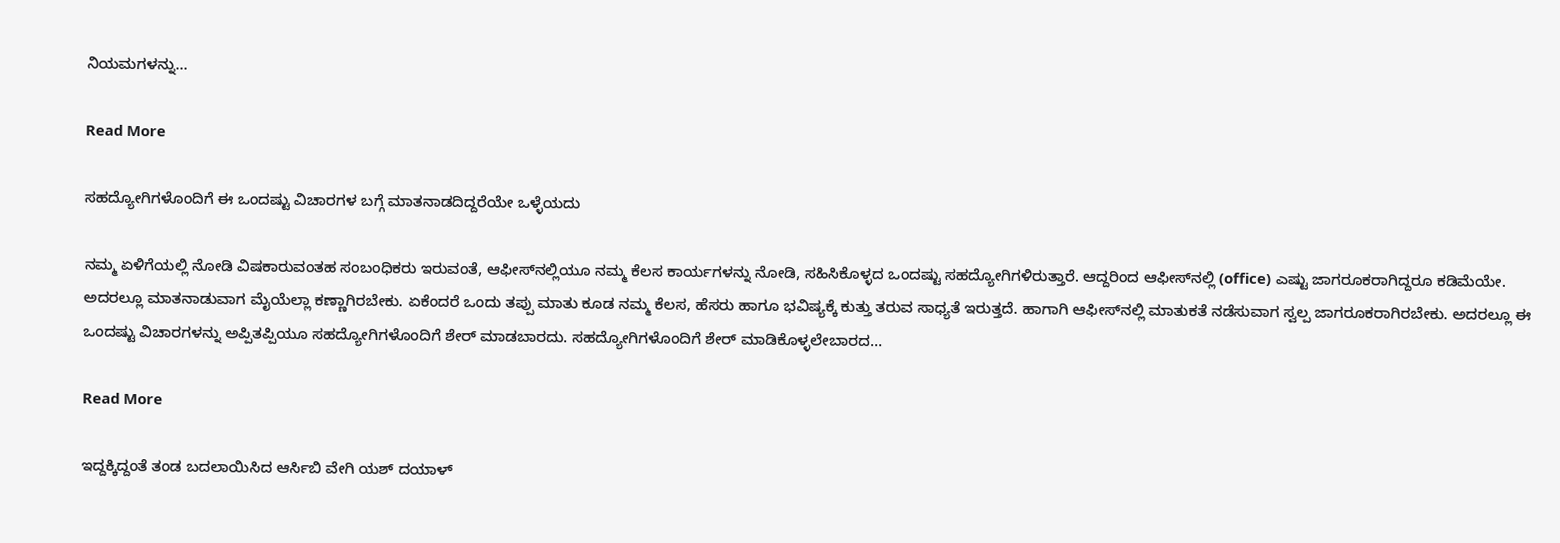ನಿಯಮಗಳನ್ನು…

Read More

ಸಹದ್ಯೋಗಿಗಳೊಂದಿಗೆ ಈ ಒಂದಷ್ಟು ವಿಚಾರಗಳ ಬಗ್ಗೆ ಮಾತನಾಡದಿದ್ದರೆಯೇ ಒಳ್ಳೆಯದು

ನಮ್ಮ ಏಳಿಗೆಯಲ್ಲಿ ನೋಡಿ ವಿಷಕಾರುವಂತಹ ಸಂಬಂಧಿಕರು ಇರುವಂತೆ, ಆಫೀಸ್‌ನಲ್ಲಿಯೂ ನಮ್ಮ ಕೆಲಸ ಕಾರ್ಯಗಳನ್ನು ನೋಡಿ, ಸಹಿಸಿಕೊಳ್ಳದ ಒಂದಷ್ಟು ಸಹದ್ಯೋಗಿಗಳಿರುತ್ತಾರೆ. ಆದ್ದರಿಂದ ಆಫೀಸ್‌ನಲ್ಲಿ (office) ಎಷ್ಟು ಜಾಗರೂಕರಾಗಿದ್ದರೂ ಕಡಿಮೆಯೇ. ಅದರಲ್ಲೂ ಮಾತನಾಡುವಾಗ ಮೈಯೆಲ್ಲಾ ಕಣ್ಣಾಗಿರಬೇಕು. ಏಕೆಂದರೆ ಒಂದು ತಪ್ಪು ಮಾತು ಕೂಡ ನಮ್ಮ ಕೆಲಸ, ಹೆಸರು ಹಾಗೂ ಭವಿಷ್ಯಕ್ಕೆ ಕುತ್ತು ತರುವ ಸಾಧ್ಯತೆ ಇರುತ್ತದೆ. ಹಾಗಾಗಿ ಆಫೀಸ್‌ನಲ್ಲಿ ಮಾತುಕತೆ ನಡೆಸುವಾಗ ಸ್ವಲ್ಪ ಜಾಗರೂಕರಾಗಿರಬೇಕು. ಅದರಲ್ಲೂ ಈ ಒಂದಷ್ಟು ವಿಚಾರಗಳನ್ನು ಅಪ್ಪಿತಪ್ಪಿಯೂ ಸಹದ್ಯೋಗಿಗಳೊಂದಿಗೆ ಶೇರ್‌ ಮಾಡಬಾರದು. ಸಹದ್ಯೋಗಿಗಳೊಂದಿಗೆ ಶೇರ್‌ ಮಾಡಿಕೊಳ್ಳಲೇಬಾರದ…

Read More

ಇದ್ದಕ್ಕಿದ್ದಂತೆ ತಂಡ ಬದಲಾಯಿಸಿದ ಆರ್ಸಿಬಿ ವೇಗಿ ಯಶ್ ದಯಾಳ್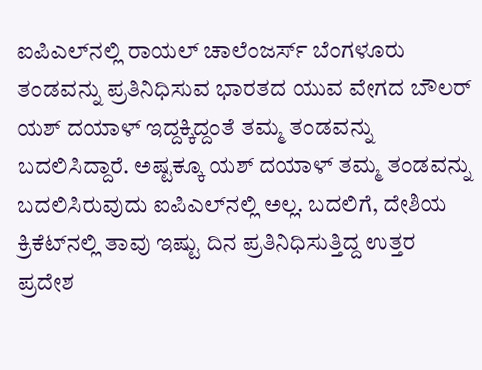ಐಪಿಎಲ್‌ನಲ್ಲಿ ರಾಯಲ್ ಚಾಲೆಂಜರ್ಸ್ ಬೆಂಗಳೂರು ತಂಡವನ್ನು ಪ್ರತಿನಿಧಿಸುವ ಭಾರತದ ಯುವ ವೇಗದ ಬೌಲರ್ ಯಶ್ ದಯಾಳ್ ಇದ್ದಕ್ಕಿದ್ದಂತೆ ತಮ್ಮ ತಂಡವನ್ನು ಬದಲಿಸಿದ್ದಾರೆ. ಅಷ್ಟಕ್ಕೂ ಯಶ್ ದಯಾಳ್ ತಮ್ಮ ತಂಡವನ್ನು ಬದಲಿಸಿರುವುದು ಐಪಿಎಲ್‌ನಲ್ಲಿ ಅಲ್ಲ. ಬದಲಿಗೆ, ದೇಶಿಯ ಕ್ರಿಕೆಟ್‌ನಲ್ಲಿ ತಾವು ಇಷ್ಟು ದಿನ ಪ್ರತಿನಿಧಿಸುತ್ತಿದ್ದ ಉತ್ತರ ಪ್ರದೇಶ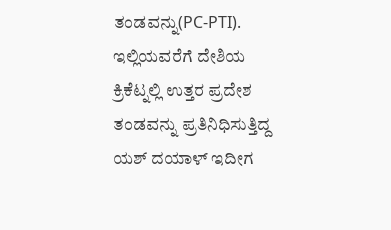ತಂಡವನ್ನು(PC-PTI). ಇಲ್ಲಿಯವರೆಗೆ ದೇಶಿಯ ಕ್ರಿಕೆಟ್ನಲ್ಲಿ ಉತ್ತರ ಪ್ರದೇಶ ತಂಡವನ್ನು ಪ್ರತಿನಿಧಿಸುತ್ತಿದ್ದ ಯಶ್ ದಯಾಳ್ ಇದೀಗ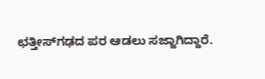ಛತ್ತೀಸ್‌ಗಢದ ಪರ ಆಡಲು ಸಜ್ಜಾಗಿದ್ದಾರೆ.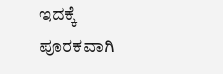ಇದಕ್ಕೆ ಪೂರಕವಾಗಿ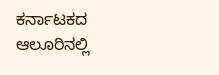ಕರ್ನಾಟಕದ ಆಲೂರಿನಲ್ಲಿ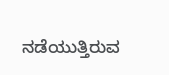ನಡೆಯುತ್ತಿರುವ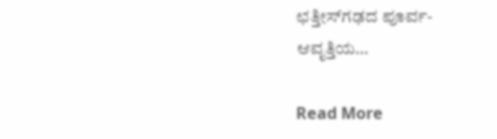ಛತ್ತೀಸ್‌ಗಢದ ಪೂರ್ವ-ಆವೃತ್ತಿಯ…

Read More